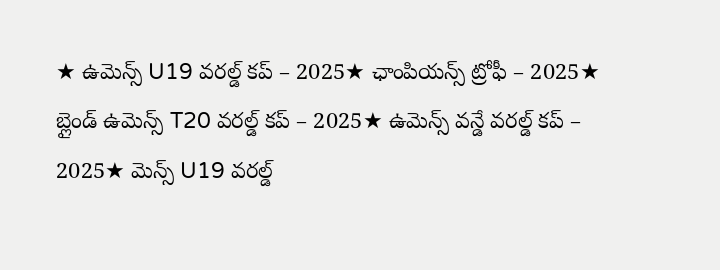★ ఉమెన్స్ U19 వరల్డ్ కప్ – 2025★ ఛాంపియన్స్ ట్రోఫీ – 2025★ బ్లైండ్ ఉమెన్స్ T20 వరల్డ్ కప్ – 2025★ ఉమెన్స్ వన్డే వరల్డ్ కప్ – 2025★ మెన్స్ U19 వరల్డ్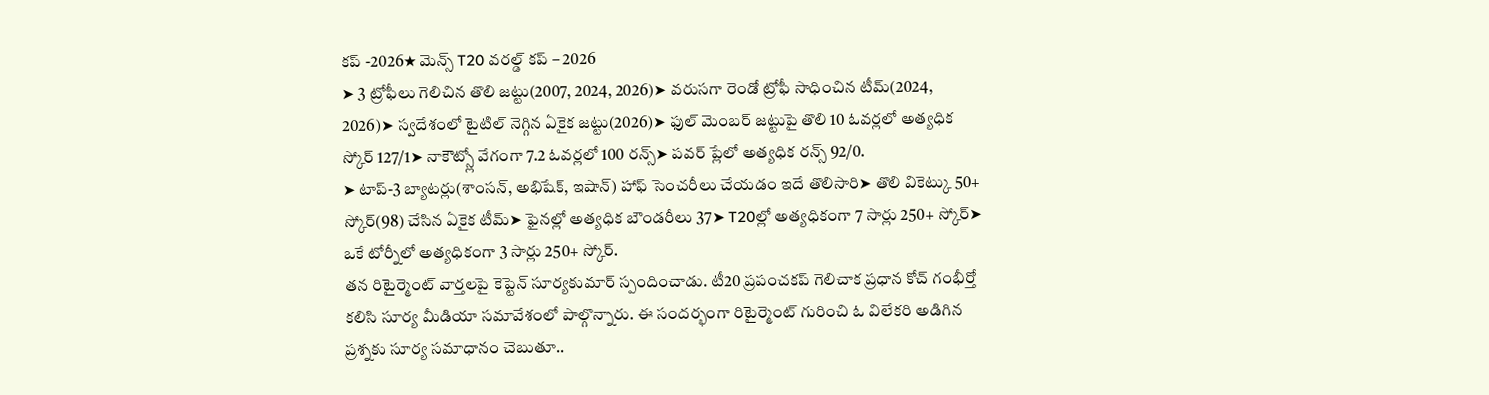కప్ -2026★ మెన్స్ T20 వరల్డ్ కప్ – 2026
➤ 3 ట్రోఫీలు గెలిచిన తొలి జట్టు(2007, 2024, 2026)➤ వరుసగా రెండో ట్రోఫీ సాధించిన టీమ్(2024, 2026)➤ స్వదేశంలో టైటిల్ నెగ్గిన ఏకైక జట్టు(2026)➤ ఫుల్ మెంబర్ జట్టుపై తొలి 10 ఓవర్లలో అత్యధిక స్కోర్ 127/1➤ నాకౌట్స్లో వేగంగా 7.2 ఓవర్లలో 100 రన్స్➤ పవర్ ప్లేలో అత్యధిక రన్స్ 92/0.
➤ టాప్-3 బ్యాటర్లు(శాంసన్, అభిషేక్, ఇషాన్) హాఫ్ సెంచరీలు చేయడం ఇదే తొలిసారి➤ తొలి వికెట్కు 50+ స్కోర్(98) చేసిన ఏకైక టీమ్➤ ఫైనల్లో అత్యధిక బౌండరీలు 37➤ T20ల్లో అత్యధికంగా 7 సార్లు 250+ స్కోర్➤ ఒకే టోర్నీలో అత్యధికంగా 3 సార్లు 250+ స్కోర్.
తన రిటైర్మెంట్ వార్తలపై కెప్టెన్ సూర్యకుమార్ స్పందించాడు. టీ20 ప్రపంచకప్ గెలిచాక ప్రధాన కోచ్ గంభీర్తో కలిసి సూర్య మీడియా సమావేశంలో పాల్గొన్నారు. ఈ సందర్భంగా రిటైర్మెంట్ గురించి ఓ విలేకరి అడిగిన ప్రశ్నకు సూర్య సమాధానం చెబుతూ..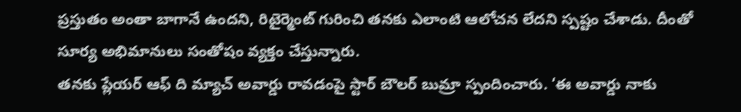ప్రస్తుతం అంతా బాగానే ఉందని, రిటైర్మెంట్ గురించి తనకు ఎలాంటి ఆలోచన లేదని స్పష్టం చేశాడు. దీంతో సూర్య అభిమానులు సంతోషం వ్యక్తం చేస్తున్నారు.
తనకు ప్లేయర్ ఆఫ్ ది మ్యాచ్ అవార్డు రావడంపై స్టార్ బౌలర్ బుమ్రా స్పందించారు. ‘ఈ అవార్డు నాకు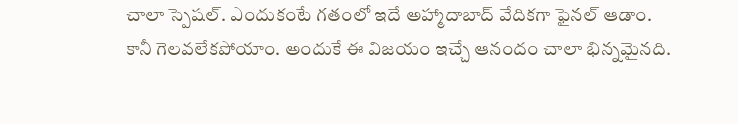చాలా స్పెషల్. ఎందుకంటే గతంలో ఇదే అహ్మాదాబాద్ వేదికగా ఫైనల్ ఆడాం. కానీ గెలవలేకపోయాం. అందుకే ఈ విజయం ఇచ్చే ఆనందం చాలా భిన్నమైనది.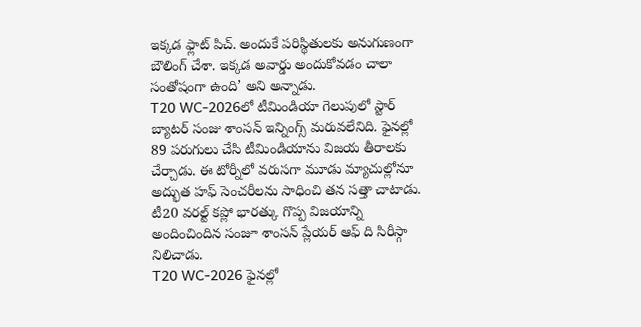ఇక్కడ ఫ్లాట్ పిచ్. అందుకే పరిస్థితులకు అనుగుణంగా బౌలింగ్ చేశా. ఇక్కడ అవార్డు అందుకోవడం చాలా సంతోషంగా ఉంది’ అని అన్నాడు.
T20 WC-2026లో టీమిండియా గెలుపులో స్టార్ బ్యాటర్ సంజు శాంసన్ ఇన్నింగ్స్ మరువలేనిది. ఫైనల్లో 89 పరుగులు చేసి టీమిండియాను విజయ తీరాలకు చేర్చాడు. ఈ టోర్నీలో వరుసగా మూడు మ్యాచుల్లోనూ అద్భుత హఫ్ సెంచరీలను సాధించి తన సత్తా చాటాడు. టీ20 వరల్ట్ కప్లో భారత్కు గొప్ప విజయాన్ని అందించిందిన సంజూ శాంసన్ ప్లేయర్ ఆఫ్ ది సిరీస్గా నిలిచాడు.
T20 WC-2026 ఫైనల్లో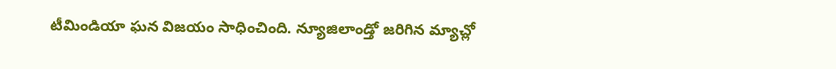టీమిండియా ఘన విజయం సాధించింది. న్యూజిలాండ్తో జరిగిన మ్యాచ్లో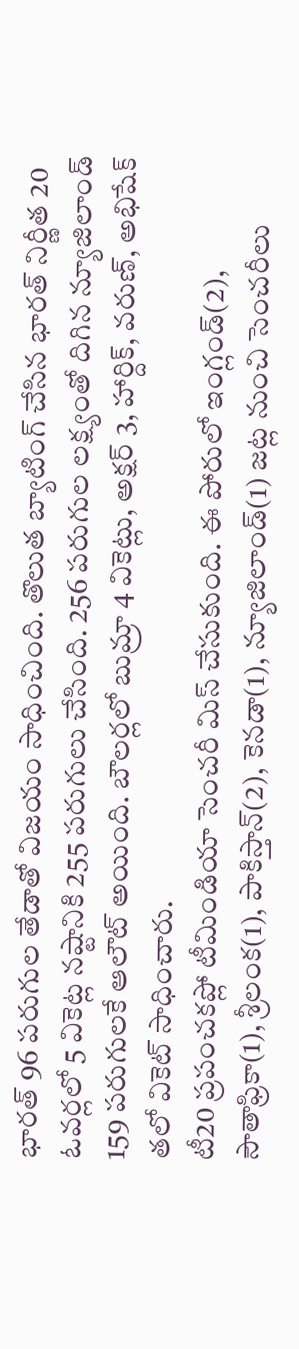భారత్ 96 పరుగుల తేడాతో విజయం సాధించింది. తొలుత బ్యాటింగ్ చేసిన భారత్ నిర్ణీత 20 ఓవర్లలో 5 వికెట్ల నష్టానికి 255 పరుగులు చేసింది. 256 పరుగుల లక్ష్యంతో దిగిన న్యూజిలాండ్ 159 పరుగులకే ఆలౌట్ అయింది. బౌలర్లలో బుమ్రా 4 వికెట్లు, అక్షర్ 3, హార్దిక్, వరుణ్, అభిషేక్ తలో వికెట్ సాధించారు.
టీ20 ప్రపంచకప్లో టీమిండియా సెంచరీ మిస్ చేసుకుంది. ఈ పోరులో ఇంగ్లండ్(2), సౌతాఫ్రికా(1), శ్రీలంక(1), పాకిస్తాన్(2), కెనడా(1), న్యూజిలాండ్(1) జట్ల నుంచి సెంచరీలు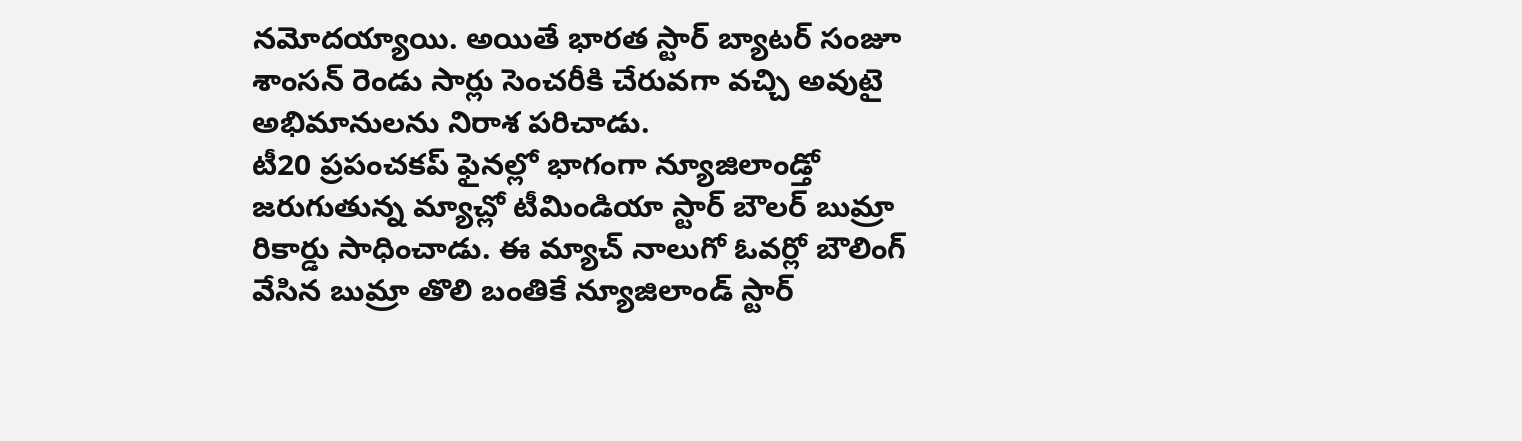నమోదయ్యాయి. అయితే భారత స్టార్ బ్యాటర్ సంజూ శాంసన్ రెండు సార్లు సెంచరీకి చేరువగా వచ్చి అవుటై అభిమానులను నిరాశ పరిచాడు.
టీ20 ప్రపంచకప్ ఫైనల్లో భాగంగా న్యూజిలాండ్తో జరుగుతున్న మ్యాచ్లో టీమిండియా స్టార్ బౌలర్ బుమ్రా రికార్డు సాధించాడు. ఈ మ్యాచ్ నాలుగో ఓవర్లో బౌలింగ్ వేసిన బుమ్రా తొలి బంతికే న్యూజిలాండ్ స్టార్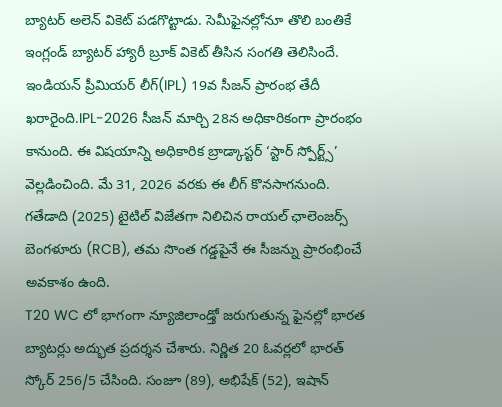బ్యాటర్ అలెన్ వికెట్ పడగొట్టాడు. సెమీఫైనల్లోనూ తొలి బంతికే ఇంగ్లండ్ బ్యాటర్ హ్యారీ బ్రూక్ వికెట్ తీసిన సంగతి తెలిసిందే.
ఇండియన్ ప్రీమియర్ లీగ్(IPL) 19వ సీజన్ ప్రారంభ తేదీ ఖరారైంది.IPL-2026 సీజన్ మార్చి 28న అధికారికంగా ప్రారంభం కానుంది. ఈ విషయాన్ని అధికారిక బ్రాడ్కాస్టర్ ‘స్టార్ స్పోర్ట్స్’ వెల్లడించింది. మే 31, 2026 వరకు ఈ లీగ్ కొనసాగనుంది. గతేడాది (2025) టైటిల్ విజేతగా నిలిచిన రాయల్ ఛాలెంజర్స్ బెంగళూరు (RCB), తమ సొంత గడ్డపైనే ఈ సీజన్ను ప్రారంభించే అవకాశం ఉంది.
T20 WC లో భాగంగా న్యూజిలాండ్తో జరుగుతున్న ఫైనల్లో భారత బ్యాటర్లు అద్భుత ప్రదర్శన చేశారు. నిర్ణిత 20 ఓవర్లలో భారత్ స్కోర్ 256/5 చేసింది. సంజూ (89), అభిషేక్ (52), ఇషాన్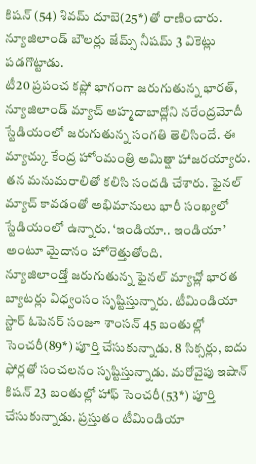కిషన్ (54) శివమ్ దూబె(25*)తో రాణించారు. న్యూజిలాండ్ బౌలర్లు జేమ్స్ నీషమ్ 3 వికెట్లు పడగొట్టాడు.
టీ20 ప్రపంచ కప్లో భాగంగా జరుగుతున్న భారత్, న్యూజిలాండ్ మ్యాచ్ అహ్మదాబాద్లోని నరేంద్రమోదీ స్టేడియంలో జరుగుతున్న సంగతి తెలిసిందే. ఈ మ్యాచ్కు కేంద్ర హోంమంత్రి అమిత్షా హాజరయ్యారు. తన మనుమరాలితో కలిసి సందడి చేశారు. ఫైనల్ మ్యాచ్ కావడంతో అభిమానులు భారీ సంఖ్యలో స్టేడియంలో ఉన్నారు. ‘ఇండియా.. ఇండియా’ అంటూ మైదానం హోరెత్తుతోంది.
న్యూజిలాండ్తో జరుగుతున్న ఫైనల్ మ్యాచ్లో భారత బ్యాటర్లు విధ్వంసం సృష్టిస్తున్నారు. టీమిండియా స్టార్ ఓపెనర్ సంజూ శాంసన్ 45 బంతుల్లో సెంచరీ(89*) పూర్తి చేసుకున్నాడు. 8 సిక్సర్లు, ఐదు ఫోర్లతో సంచలనం సృష్టిస్తున్నాడు. మరోవైపు ఇషాన్ కిషన్ 23 బంతుల్లో హాఫ్ సెంచరీ(53*) పూర్తి చేసుకున్నాడు. ప్రస్తుతం టీమిండియా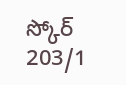స్కోర్ 203/1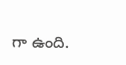గా ఉంది.